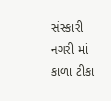સંસ્કારી નગરી માં કાળા ટીકા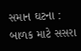સમાન ઘટના : બાળક માટે સસરા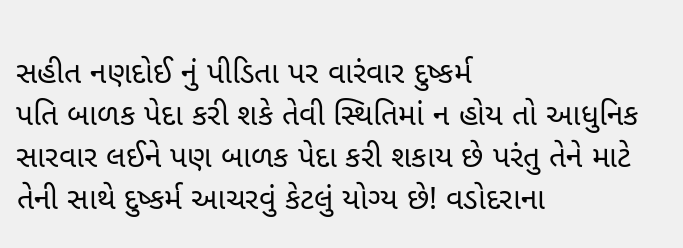સહીત નણદોઈ નું પીડિતા પર વારંવાર દુષ્કર્મ
પતિ બાળક પેદા કરી શકે તેવી સ્થિતિમાં ન હોય તો આધુનિક સારવાર લઈને પણ બાળક પેદા કરી શકાય છે પરંતુ તેને માટે તેની સાથે દુષ્કર્મ આચરવું કેટલું યોગ્ય છે! વડોદરાના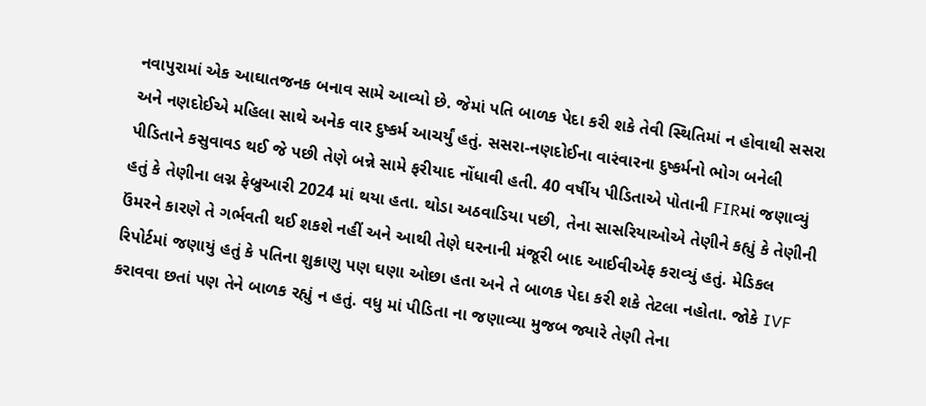નવાપુરામાં એક આઘાતજનક બનાવ સામે આવ્યો છે. જેમાં પતિ બાળક પેદા કરી શકે તેવી સ્થિતિમાં ન હોવાથી સસરા અને નણદોઈએ મહિલા સાથે અનેક વાર દુષ્કર્મ આચર્યું હતું. સસરા-નણદોઈના વારંવારના દુષ્કર્મનો ભોગ બનેલી પીડિતાને કસુવાવડ થઈ જે પછી તેણે બન્ને સામે ફરીયાદ નોંધાવી હતી. 40 વર્ષીય પીડિતાએ પોતાની FIRમાં જણાવ્યું હતું કે તેણીના લગ્ન ફેબ્રુઆરી 2024 માં થયા હતા. થોડા અઠવાડિયા પછી, તેના સાસરિયાઓએ તેણીને કહ્યું કે તેણીની ઉંમરને કારણે તે ગર્ભવતી થઈ શકશે નહીં અને આથી તેણે ઘરનાની મંજૂરી બાદ આઈવીએફ કરાવ્યું હતું. મેડિકલ રિપોર્ટમાં જણાયું હતું કે પતિના શુક્રાણુ પણ ઘણા ઓછા હતા અને તે બાળક પેદા કરી શકે તેટલા નહોતા. જોકે IVF કરાવવા છતાં પણ તેને બાળક રહ્યું ન હતું. વધુ માં પીડિતા ના જણાવ્યા મુજબ જ્યારે તેણી તેના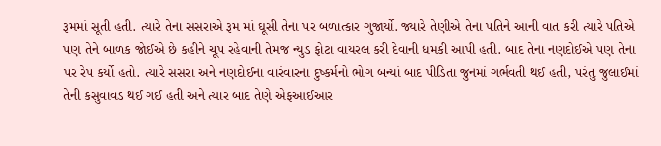રૂમમાં સૂતી હતી. ત્યારે તેના સસરાએ રૂમ માં ઘૂસી તેના પર બળાત્કાર ગુજાર્યો. જ્યારે તેણીએ તેના પતિને આની વાત કરી ત્યારે પતિએ પણ તેને બાળક જોઈએ છે કહીને ચૂપ રહેવાની તેમજ ન્યુડ ફોટા વાયરલ કરી દેવાની ધમકી આપી હતી. બાદ તેના નણદોઈએ પણ તેના પર રેપ કર્યો હતો. ત્યારે સસરા અને નણદોઈના વારંવારના દુષ્કર્મનો ભોગ બન્યાં બાદ પીડિતા જુનમાં ગર્ભવતી થઈ હતી, પરંતુ જુલાઈમાં તેની કસુવાવડ થઈ ગઈ હતી અને ત્યાર બાદ તેણે એફઆઈઆર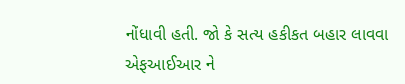નોંધાવી હતી. જો કે સત્ય હકીકત બહાર લાવવા એફઆઈઆર ને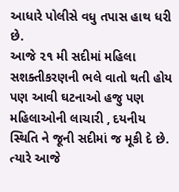આધારે પોલીસે વધુ તપાસ હાથ ધરી છે.
આજે ૨૧ મી સદીમાં મહિલા સશક્તીકરણની ભલે વાતો થતી હોય પણ આવી ઘટનાઓ હજુ પણ મહિલાઓની લાચારી , દયનીય સ્થિતિ ને જૂની સદીમાં જ મૂકી દે છે. ત્યારે આજે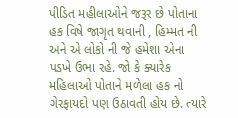પીડિત મહીલાઓને જરૂર છે પોતાના હક વિષે જાગૃત થવાની , હિમ્મત ની અને એ લોકો ની જે હમેશા એના પડખે ઉભા રહે. જો કે ક્યારેક મહિલાઓ પોતાને મળેલા હક નો ગેરફાયદો પણ ઉઠાવતી હોય છે. ત્યારે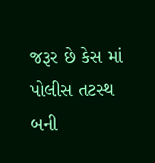જરૂર છે કેસ માં પોલીસ તટસ્થ બની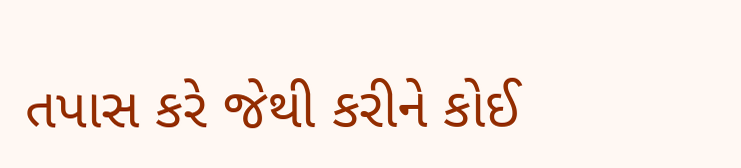તપાસ કરે જેથી કરીને કોઈ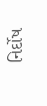નિર્દોષ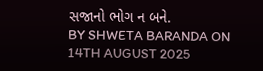સજાનો ભોગ ન બને.
BY SHWETA BARANDA ON 14TH AUGUST 2025